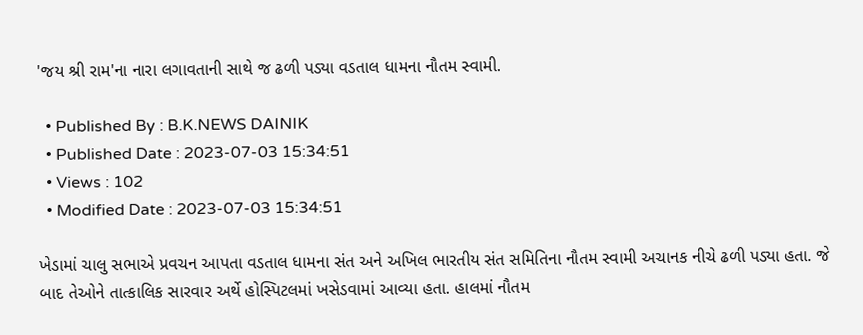'જય શ્રી રામ'ના નારા લગાવતાની સાથે જ ઢળી પડ્યા વડતાલ ધામના નૌતમ સ્વામી.

  • Published By : B.K.NEWS DAINIK
  • Published Date : 2023-07-03 15:34:51
  • Views : 102
  • Modified Date : 2023-07-03 15:34:51

ખેડામાં ચાલુ સભાએ પ્રવચન આપતા વડતાલ ધામના સંત અને અખિલ ભારતીય સંત સમિતિના નૌતમ સ્વામી અચાનક નીચે ઢળી પડ્યા હતા. જે બાદ તેઓને તાત્કાલિક સારવાર અર્થે હોસ્પિટલમાં ખસેડવામાં આવ્યા હતા. હાલમાં નૌતમ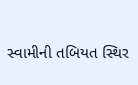સ્વામીની તબિયત સ્થિર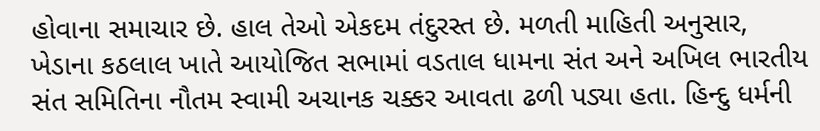હોવાના સમાચાર છે. હાલ તેઓ એકદમ તંદુરસ્ત છે. મળતી માહિતી અનુસાર, ખેડાના કઠલાલ ખાતે આયોજિત સભામાં વડતાલ ધામના સંત અને અખિલ ભારતીય સંત સમિતિના નૌતમ સ્વામી અચાનક ચક્કર આવતા ઢળી પડ્યા હતા. હિન્દુ ધર્મની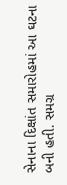સેનાના દિક્ષાંત સમારોહમાં આ ઘટના બની હતી. સમગ્ર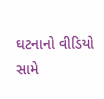ઘટનાનો વીડિયો સામે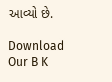આવ્યો છે.

Download Our B K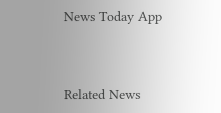News Today App



Related News